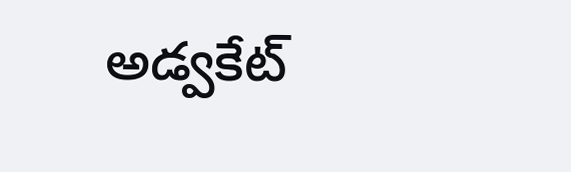అడ్వకేట్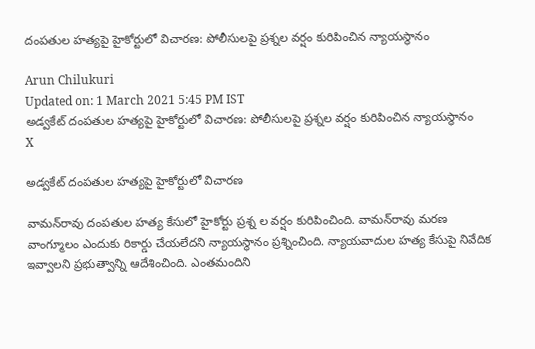దంపతుల హత్యపై హైకోర్టులో విచారణ: పోలీసులపై ప్రశ్నల వర్షం కురిపించిన న్యాయస్థానం

Arun Chilukuri
Updated on: 1 March 2021 5:45 PM IST
అడ్వకేట్ దంపతుల హత్యపై హైకోర్టులో విచారణ: పోలీసులపై ప్రశ్నల వర్షం కురిపించిన న్యాయస్థానం
X

అడ్వకేట్ దంపతుల హత్యపై హైకోర్టులో విచారణ

వామన్‌రావు దంపతుల హత్య కేసులో హైకోర్టు ప్రశ్న ల వర్షం కురిపించింది. వామన్‌రావు మరణ వాంగ్మూలం ఎందుకు రికార్డు చేయలేదని న్యాయస్థానం ప్రశ్నించింది. న్యాయవాదుల హత్య కేసుపై నివేదిక ఇవ్వాలని ప్రభుత్వాన్ని ఆదేశించింది. ఎంతమందిని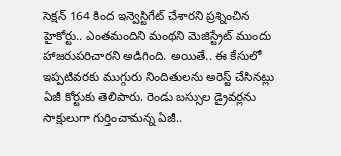సెక్షన్ 164 కింద ఇన్వెస్టిగేట్ చేశారని ప్రశ్నించిన హైకోర్టు.. ఎంతమందిని మంథని మెజిస్ట్రేట్ ముందు హాజరుపరిచారని అడిగింది. అయితే.. ఈ కేసులో ఇప్పటివరకు ముగ్గురు నిందితులను అరెస్ట్ చేసినట్లు ఏజీ కోర్టుకు తెలిపారు. రెండు బస్సుల డ్రైవర్లను సాక్షులుగా గుర్తించామన్న ఏజీ..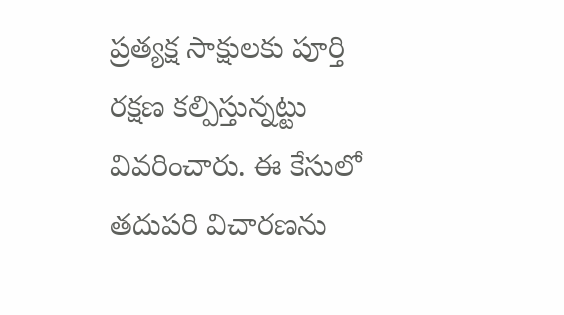ప్రత్యక్ష సాక్షులకు పూర్తి రక్షణ కల్పిస్తున్నట్టు వివరించారు. ఈ కేసులో తదుపరి విచారణను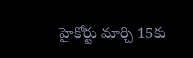హైకోర్టు మార్చి 15కు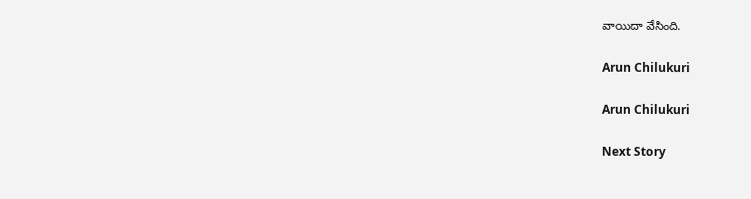వాయిదా వేసింది.

Arun Chilukuri

Arun Chilukuri

Next Story